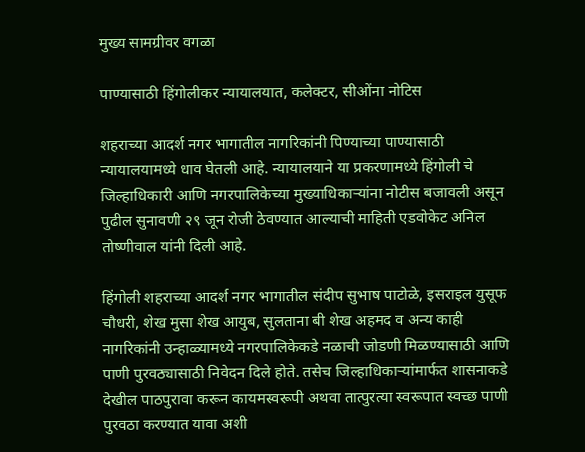मुख्य सामग्रीवर वगळा

पाण्यासाठी हिंगोलीकर न्यायालयात, कलेक्टर, सीओंना नोटिस

शहराच्या आदर्श नगर भागातील नागरिकांनी पिण्याच्या पाण्यासाठी न्यायालयामध्ये धाव घेतली आहे. न्यायालयाने या प्रकरणामध्ये हिंगोली चे जिल्हाधिकारी आणि नगरपालिकेच्या मुख्याधिकाऱ्यांना नोटीस बजावली असून पुढील सुनावणी २९ जून रोजी ठेवण्यात आल्याची माहिती एडवोकेट अनिल तोष्णीवाल यांनी दिली आहे.

हिंगोली शहराच्या आदर्श नगर भागातील संदीप सुभाष पाटोळे, इसराइल युसूफ चौधरी, शेख मुसा शेख आयुब, सुलताना बी शेख अहमद व अन्य काही नागरिकांनी उन्हाळ्यामध्ये नगरपालिकेकडे नळाची जोडणी मिळण्यासाठी आणि पाणी पुरवठ्यासाठी निवेदन दिले होते. तसेच जिल्हाधिकाऱ्यांमार्फत शासनाकडे देखील पाठपुरावा करून कायमस्वरूपी अथवा तात्पुरत्या स्वरूपात स्वच्छ पाणी पुरवठा करण्यात यावा अशी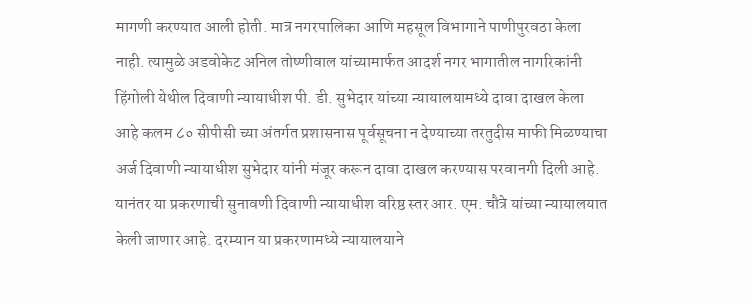मागणी करण्यात आली होती. मात्र नगरपालिका आणि महसूल विभागाने पाणीपुरवठा केला नाही. त्यामुळे अडवोकेट अनिल तोष्णीवाल यांच्यामार्फत आदर्श नगर भागातील नागरिकांनी हिंगोली येथील दिवाणी न्यायाधीश पी. डी. सुभेदार यांच्या न्यायालयामध्ये दावा दाखल केला आहे कलम ८० सीपीसी च्या अंतर्गत प्रशासनास पूर्वसूचना न देण्याच्या तरतुदीस माफी मिळण्याचा अर्ज दिवाणी न्यायाधीश सुभेदार यांनी मंजूर करून दावा दाखल करण्यास परवानगी दिली आहे. यानंतर या प्रकरणाची सुनावणी दिवाणी न्यायाधीश वरिष्ठ स्तर आर. एम. चौत्रे यांच्या न्यायालयात केली जाणार आहे. दरम्यान या प्रकरणामध्ये न्यायालयाने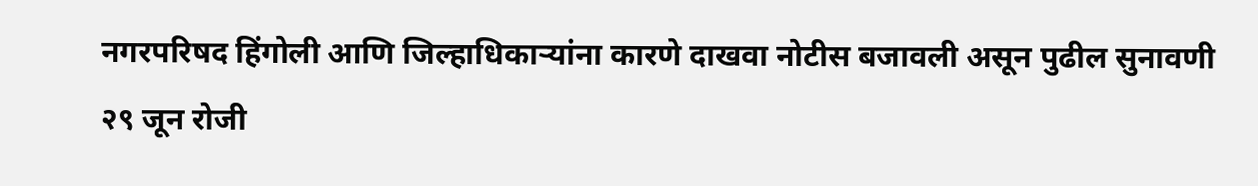नगरपरिषद हिंगोली आणि जिल्हाधिकार्‍यांना कारणे दाखवा नोटीस बजावली असून पुढील सुनावणी २९ जून रोजी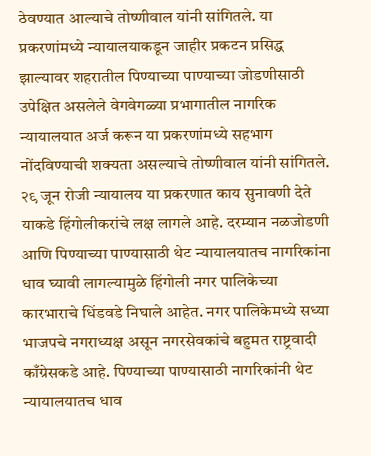ठेवण्यात आल्याचे तोष्णीवाल यांनी सांगितले. या प्रकरणांमध्ये न्यायालयाकडून जाहीर प्रकटन प्रसिद्ध झाल्यावर शहरातील पिण्याच्या पाण्याच्या जोडणीसाठी उपेक्षित असलेले वेगवेगळ्या प्रभागातील नागरिक न्यायालयात अर्ज करून या प्रकरणांमध्ये सहभाग नोंदविण्याची शक्यता असल्याचे तोष्णीवाल यांनी सांगितले. २९ जून रोजी न्यायालय या प्रकरणात काय सुनावणी देते याकडे हिंगोलीकरांचे लक्ष लागले आहे. दरम्यान नळजोडणी आणि पिण्याच्या पाण्यासाठी थेट न्यायालयातच नागरिकांना धाव घ्यावी लागल्यामुळे हिंगोली नगर पालिकेच्या कारभाराचे धिंडवडे निघाले आहेत. नगर पालिकेमध्ये सध्या भाजपचे नगराध्यक्ष असून नगरसेवकांचे बहुमत राष्ट्रवादी काँग्रेसकडे आहे. पिण्याच्या पाण्यासाठी नागरिकांनी थेट न्यायालयातच धाव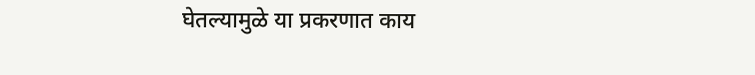घेतल्‍यामुळे या प्रकरणात काय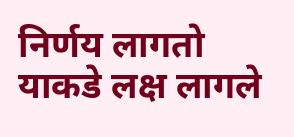निर्णय लागतो याकडे लक्ष लागले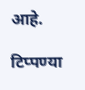आहे.

टिप्पण्या